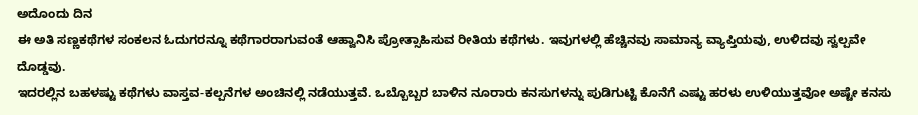ಅದೊಂದು ದಿನ
ಈ ಅತಿ ಸಣ್ಣಕಥೆಗಳ ಸಂಕಲನ ಓದುಗರನ್ನೂ ಕಥೆಗಾರರಾಗುವಂತೆ ಆಹ್ವಾನಿಸಿ ಪ್ರೋತ್ಸಾಹಿಸುವ ರೀತಿಯ ಕಥೆಗಳು. ಇವುಗಳಲ್ಲಿ ಹೆಚ್ಚಿನವು ಸಾಮಾನ್ಯ ವ್ಯಾಪ್ತಿಯವು, ಉಳಿದವು ಸ್ವಲ್ಪವೇ ದೊಡ್ಡವು.
ಇದರಲ್ಲಿನ ಬಹಳಷ್ಟು ಕಥೆಗಳು ವಾಸ್ತವ-ಕಲ್ಪನೆಗಳ ಅಂಚಿನಲ್ಲಿ ನಡೆಯುತ್ತವೆ. ಒಬ್ಬೊಬ್ಬರ ಬಾಳಿನ ನೂರಾರು ಕನಸುಗಳನ್ನು ಪುಡಿಗುಟ್ಟಿ ಕೊನೆಗೆ ಎಷ್ಟು ಹರಳು ಉಳಿಯುತ್ತವೋ ಅಷ್ಟೇ ಕನಸು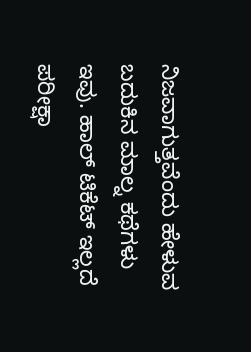ನಿಜವಾಗುತ್ತವೆಂದು ಹೇಳುವ ಬದುಕಿನ ಮಾಲ್ನ ಕಥೆಗಳು ಇವು. ಹಾಲ್ ಟಿಕೆಟ್ ಇಲ್ಲದೆ ಪರೀಕ್ಷಾ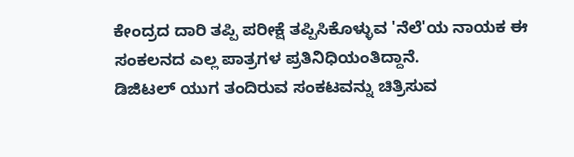ಕೇಂದ್ರದ ದಾರಿ ತಪ್ಪಿ ಪರೀಕ್ಷೆ ತಪ್ಪಿಸಿಕೊಳ್ಳುವ 'ನೆಲೆ'ಯ ನಾಯಕ ಈ ಸಂಕಲನದ ಎಲ್ಲ ಪಾತ್ರಗಳ ಪ್ರತಿನಿಧಿಯಂತಿದ್ದಾನೆ.
ಡಿಜಿಟಲ್ ಯುಗ ತಂದಿರುವ ಸಂಕಟವನ್ನು ಚಿತ್ರಿಸುವ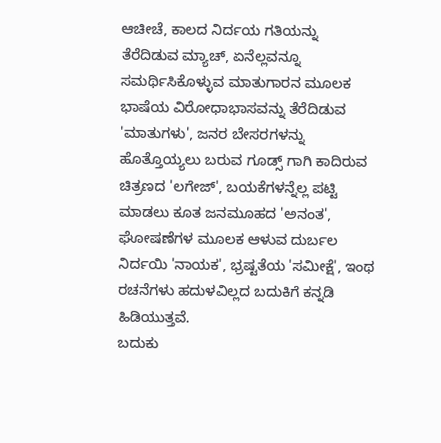ಆಚೀಚೆ, ಕಾಲದ ನಿರ್ದಯ ಗತಿಯನ್ನು ತೆರೆದಿಡುವ ಮ್ಯಾಚ್, ಏನೆಲ್ಲವನ್ನೂ ಸಮರ್ಥಿಸಿಕೊಳ್ಳುವ ಮಾತುಗಾರನ ಮೂಲಕ ಭಾಷೆಯ ವಿರೋಧಾಭಾಸವನ್ನು ತೆರೆದಿಡುವ 'ಮಾತುಗಳು', ಜನರ ಬೇಸರಗಳನ್ನು ಹೊತ್ತೊಯ್ಯಲು ಬರುವ ಗೂಡ್ಸ್ ಗಾಗಿ ಕಾದಿರುವ ಚಿತ್ರಣದ 'ಲಗೇಜ್', ಬಯಕೆಗಳನ್ನೆಲ್ಲ ಪಟ್ಟಿ ಮಾಡಲು ಕೂತ ಜನಮೂಹದ 'ಅನಂತ', ಘೋಷಣೆಗಳ ಮೂಲಕ ಆಳುವ ದುರ್ಬಲ ನಿರ್ದಯಿ 'ನಾಯಕ', ಭ್ರಷ್ಟತೆಯ 'ಸಮೀಕ್ಷೆ', ಇಂಥ ರಚನೆಗಳು ಹದುಳವಿಲ್ಲದ ಬದುಕಿಗೆ ಕನ್ನಡಿ ಹಿಡಿಯುತ್ತವೆ.
ಬದುಕು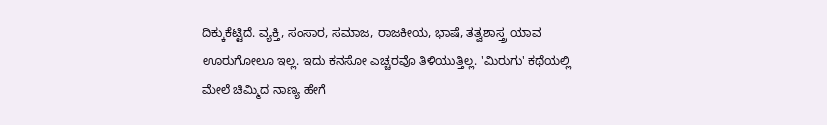ದಿಕ್ಕುಕೆಟ್ಟಿದೆ. ವ್ಯಕ್ತಿ, ಸಂಸಾರ, ಸಮಾಜ, ರಾಜಕೀಯ, ಭಾಷೆ, ತತ್ವಶಾಸ್ತ್ರ ಯಾವ ಊರುಗೋಲೂ ಇಲ್ಲ. ಇದು ಕನಸೋ ಎಚ್ಚರವೊ ತಿಳಿಯುತ್ತಿಲ್ಲ. 'ಮಿರುಗು' ಕಥೆಯಲ್ಲಿ ಮೇಲೆ ಚಿಮ್ಮಿದ ನಾಣ್ಯ ಹೇಗೆ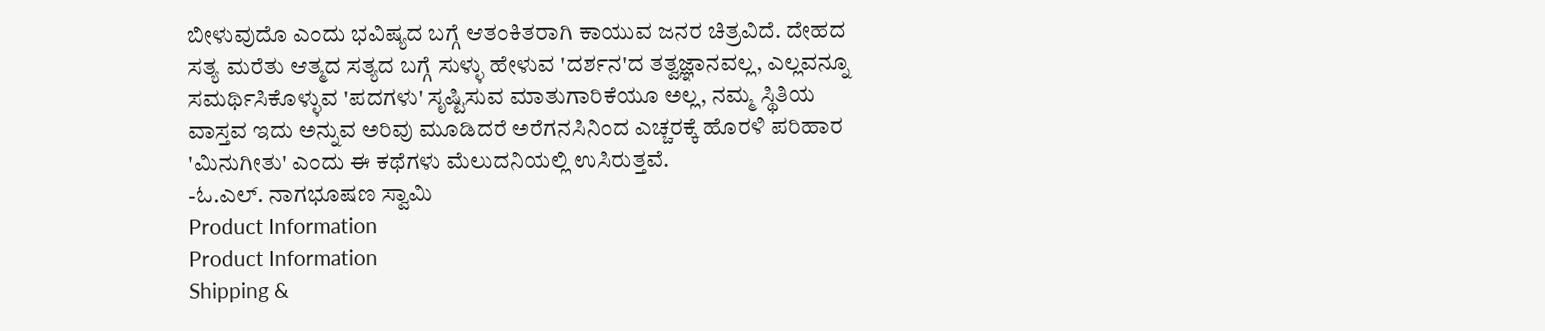ಬೀಳುವುದೊ ಎಂದು ಭವಿಷ್ಯದ ಬಗ್ಗೆ ಆತಂಕಿತರಾಗಿ ಕಾಯುವ ಜನರ ಚಿತ್ರವಿದೆ. ದೇಹದ ಸತ್ಯ ಮರೆತು ಆತ್ಮದ ಸತ್ಯದ ಬಗ್ಗೆ ಸುಳ್ಳು ಹೇಳುವ 'ದರ್ಶನ'ದ ತತ್ವಜ್ಞಾನವಲ್ಲ, ಎಲ್ಲವನ್ನೂ ಸಮರ್ಥಿಸಿಕೊಳ್ಳುವ 'ಪದಗಳು' ಸೃಷ್ಟಿಸುವ ಮಾತುಗಾರಿಕೆಯೂ ಅಲ್ಲ, ನಮ್ಮ ಸ್ಥಿತಿಯ ವಾಸ್ತವ ಇದು ಅನ್ನುವ ಅರಿವು ಮೂಡಿದರೆ ಅರೆಗನಸಿನಿಂದ ಎಚ್ಚರಕ್ಕೆ ಹೊರಳಿ ಪರಿಹಾರ 'ಮಿನುಗೀತು' ಎಂದು ಈ ಕಥೆಗಳು ಮೆಲುದನಿಯಲ್ಲಿ ಉಸಿರುತ್ತವೆ.
-ಓ.ಎಲ್. ನಾಗಭೂಷಣ ಸ್ವಾಮಿ
Product Information
Product Information
Shipping &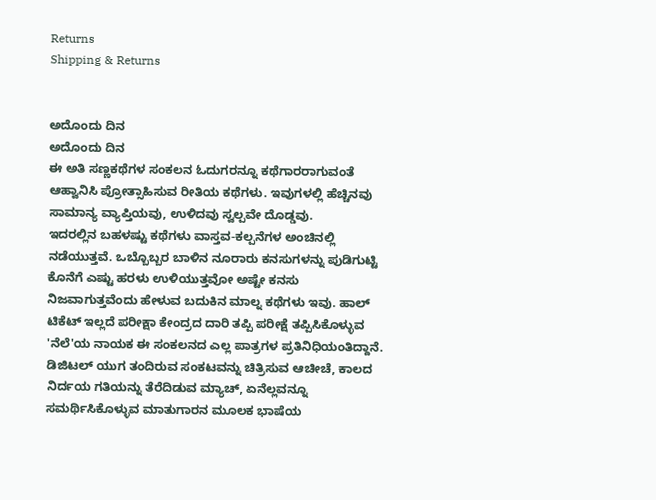Returns
Shipping & Returns


ಅದೊಂದು ದಿನ
ಅದೊಂದು ದಿನ
ಈ ಅತಿ ಸಣ್ಣಕಥೆಗಳ ಸಂಕಲನ ಓದುಗರನ್ನೂ ಕಥೆಗಾರರಾಗುವಂತೆ ಆಹ್ವಾನಿಸಿ ಪ್ರೋತ್ಸಾಹಿಸುವ ರೀತಿಯ ಕಥೆಗಳು. ಇವುಗಳಲ್ಲಿ ಹೆಚ್ಚಿನವು ಸಾಮಾನ್ಯ ವ್ಯಾಪ್ತಿಯವು, ಉಳಿದವು ಸ್ವಲ್ಪವೇ ದೊಡ್ಡವು.
ಇದರಲ್ಲಿನ ಬಹಳಷ್ಟು ಕಥೆಗಳು ವಾಸ್ತವ-ಕಲ್ಪನೆಗಳ ಅಂಚಿನಲ್ಲಿ ನಡೆಯುತ್ತವೆ. ಒಬ್ಬೊಬ್ಬರ ಬಾಳಿನ ನೂರಾರು ಕನಸುಗಳನ್ನು ಪುಡಿಗುಟ್ಟಿ ಕೊನೆಗೆ ಎಷ್ಟು ಹರಳು ಉಳಿಯುತ್ತವೋ ಅಷ್ಟೇ ಕನಸು ನಿಜವಾಗುತ್ತವೆಂದು ಹೇಳುವ ಬದುಕಿನ ಮಾಲ್ನ ಕಥೆಗಳು ಇವು. ಹಾಲ್ ಟಿಕೆಟ್ ಇಲ್ಲದೆ ಪರೀಕ್ಷಾ ಕೇಂದ್ರದ ದಾರಿ ತಪ್ಪಿ ಪರೀಕ್ಷೆ ತಪ್ಪಿಸಿಕೊಳ್ಳುವ 'ನೆಲೆ'ಯ ನಾಯಕ ಈ ಸಂಕಲನದ ಎಲ್ಲ ಪಾತ್ರಗಳ ಪ್ರತಿನಿಧಿಯಂತಿದ್ದಾನೆ.
ಡಿಜಿಟಲ್ ಯುಗ ತಂದಿರುವ ಸಂಕಟವನ್ನು ಚಿತ್ರಿಸುವ ಆಚೀಚೆ, ಕಾಲದ ನಿರ್ದಯ ಗತಿಯನ್ನು ತೆರೆದಿಡುವ ಮ್ಯಾಚ್, ಏನೆಲ್ಲವನ್ನೂ ಸಮರ್ಥಿಸಿಕೊಳ್ಳುವ ಮಾತುಗಾರನ ಮೂಲಕ ಭಾಷೆಯ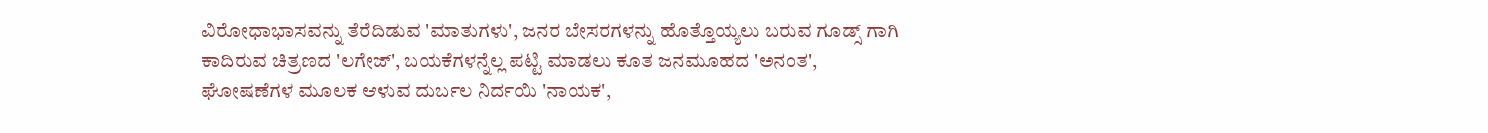ವಿರೋಧಾಭಾಸವನ್ನು ತೆರೆದಿಡುವ 'ಮಾತುಗಳು', ಜನರ ಬೇಸರಗಳನ್ನು ಹೊತ್ತೊಯ್ಯಲು ಬರುವ ಗೂಡ್ಸ್ ಗಾಗಿ ಕಾದಿರುವ ಚಿತ್ರಣದ 'ಲಗೇಜ್', ಬಯಕೆಗಳನ್ನೆಲ್ಲ ಪಟ್ಟಿ ಮಾಡಲು ಕೂತ ಜನಮೂಹದ 'ಅನಂತ', ಘೋಷಣೆಗಳ ಮೂಲಕ ಆಳುವ ದುರ್ಬಲ ನಿರ್ದಯಿ 'ನಾಯಕ',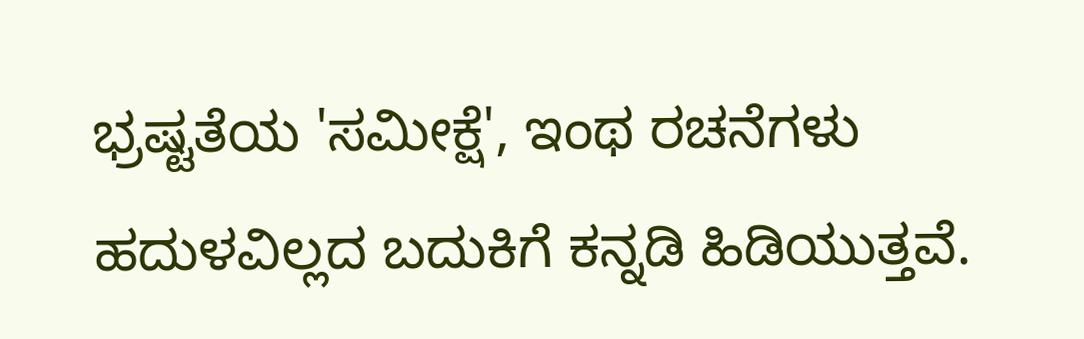ಭ್ರಷ್ಟತೆಯ 'ಸಮೀಕ್ಷೆ', ಇಂಥ ರಚನೆಗಳು ಹದುಳವಿಲ್ಲದ ಬದುಕಿಗೆ ಕನ್ನಡಿ ಹಿಡಿಯುತ್ತವೆ.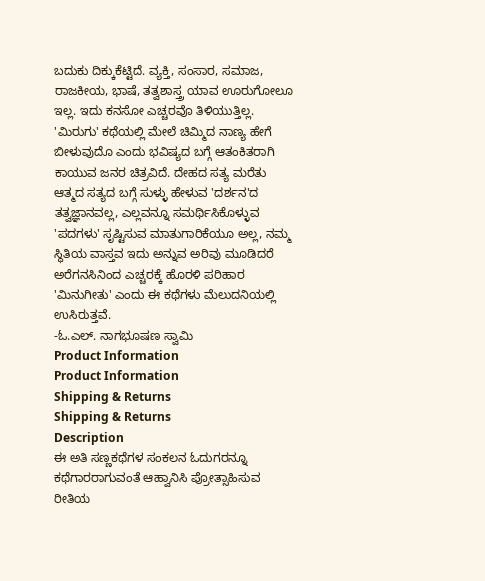ಬದುಕು ದಿಕ್ಕುಕೆಟ್ಟಿದೆ. ವ್ಯಕ್ತಿ, ಸಂಸಾರ, ಸಮಾಜ, ರಾಜಕೀಯ, ಭಾಷೆ, ತತ್ವಶಾಸ್ತ್ರ ಯಾವ ಊರುಗೋಲೂ ಇಲ್ಲ. ಇದು ಕನಸೋ ಎಚ್ಚರವೊ ತಿಳಿಯುತ್ತಿಲ್ಲ. 'ಮಿರುಗು' ಕಥೆಯಲ್ಲಿ ಮೇಲೆ ಚಿಮ್ಮಿದ ನಾಣ್ಯ ಹೇಗೆ ಬೀಳುವುದೊ ಎಂದು ಭವಿಷ್ಯದ ಬಗ್ಗೆ ಆತಂಕಿತರಾಗಿ ಕಾಯುವ ಜನರ ಚಿತ್ರವಿದೆ. ದೇಹದ ಸತ್ಯ ಮರೆತು ಆತ್ಮದ ಸತ್ಯದ ಬಗ್ಗೆ ಸುಳ್ಳು ಹೇಳುವ 'ದರ್ಶನ'ದ ತತ್ವಜ್ಞಾನವಲ್ಲ, ಎಲ್ಲವನ್ನೂ ಸಮರ್ಥಿಸಿಕೊಳ್ಳುವ 'ಪದಗಳು' ಸೃಷ್ಟಿಸುವ ಮಾತುಗಾರಿಕೆಯೂ ಅಲ್ಲ, ನಮ್ಮ ಸ್ಥಿತಿಯ ವಾಸ್ತವ ಇದು ಅನ್ನುವ ಅರಿವು ಮೂಡಿದರೆ ಅರೆಗನಸಿನಿಂದ ಎಚ್ಚರಕ್ಕೆ ಹೊರಳಿ ಪರಿಹಾರ 'ಮಿನುಗೀತು' ಎಂದು ಈ ಕಥೆಗಳು ಮೆಲುದನಿಯಲ್ಲಿ ಉಸಿರುತ್ತವೆ.
-ಓ.ಎಲ್. ನಾಗಭೂಷಣ ಸ್ವಾಮಿ
Product Information
Product Information
Shipping & Returns
Shipping & Returns
Description
ಈ ಅತಿ ಸಣ್ಣಕಥೆಗಳ ಸಂಕಲನ ಓದುಗರನ್ನೂ ಕಥೆಗಾರರಾಗುವಂತೆ ಆಹ್ವಾನಿಸಿ ಪ್ರೋತ್ಸಾಹಿಸುವ ರೀತಿಯ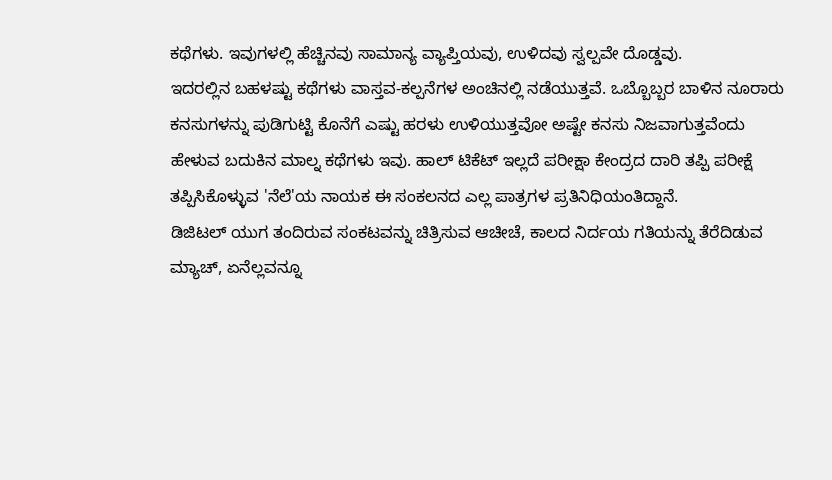ಕಥೆಗಳು. ಇವುಗಳಲ್ಲಿ ಹೆಚ್ಚಿನವು ಸಾಮಾನ್ಯ ವ್ಯಾಪ್ತಿಯವು, ಉಳಿದವು ಸ್ವಲ್ಪವೇ ದೊಡ್ಡವು.
ಇದರಲ್ಲಿನ ಬಹಳಷ್ಟು ಕಥೆಗಳು ವಾಸ್ತವ-ಕಲ್ಪನೆಗಳ ಅಂಚಿನಲ್ಲಿ ನಡೆಯುತ್ತವೆ. ಒಬ್ಬೊಬ್ಬರ ಬಾಳಿನ ನೂರಾರು ಕನಸುಗಳನ್ನು ಪುಡಿಗುಟ್ಟಿ ಕೊನೆಗೆ ಎಷ್ಟು ಹರಳು ಉಳಿಯುತ್ತವೋ ಅಷ್ಟೇ ಕನಸು ನಿಜವಾಗುತ್ತವೆಂದು ಹೇಳುವ ಬದುಕಿನ ಮಾಲ್ನ ಕಥೆಗಳು ಇವು. ಹಾಲ್ ಟಿಕೆಟ್ ಇಲ್ಲದೆ ಪರೀಕ್ಷಾ ಕೇಂದ್ರದ ದಾರಿ ತಪ್ಪಿ ಪರೀಕ್ಷೆ ತಪ್ಪಿಸಿಕೊಳ್ಳುವ 'ನೆಲೆ'ಯ ನಾಯಕ ಈ ಸಂಕಲನದ ಎಲ್ಲ ಪಾತ್ರಗಳ ಪ್ರತಿನಿಧಿಯಂತಿದ್ದಾನೆ.
ಡಿಜಿಟಲ್ ಯುಗ ತಂದಿರುವ ಸಂಕಟವನ್ನು ಚಿತ್ರಿಸುವ ಆಚೀಚೆ, ಕಾಲದ ನಿರ್ದಯ ಗತಿಯನ್ನು ತೆರೆದಿಡುವ ಮ್ಯಾಚ್, ಏನೆಲ್ಲವನ್ನೂ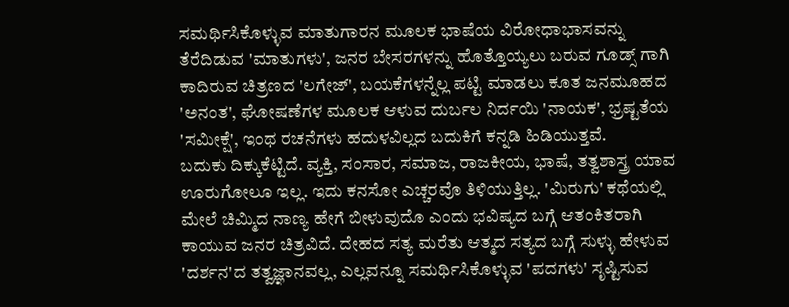ಸಮರ್ಥಿಸಿಕೊಳ್ಳುವ ಮಾತುಗಾರನ ಮೂಲಕ ಭಾಷೆಯ ವಿರೋಧಾಭಾಸವನ್ನು ತೆರೆದಿಡುವ 'ಮಾತುಗಳು', ಜನರ ಬೇಸರಗಳನ್ನು ಹೊತ್ತೊಯ್ಯಲು ಬರುವ ಗೂಡ್ಸ್ ಗಾಗಿ ಕಾದಿರುವ ಚಿತ್ರಣದ 'ಲಗೇಜ್', ಬಯಕೆಗಳನ್ನೆಲ್ಲ ಪಟ್ಟಿ ಮಾಡಲು ಕೂತ ಜನಮೂಹದ 'ಅನಂತ', ಘೋಷಣೆಗಳ ಮೂಲಕ ಆಳುವ ದುರ್ಬಲ ನಿರ್ದಯಿ 'ನಾಯಕ', ಭ್ರಷ್ಟತೆಯ 'ಸಮೀಕ್ಷೆ', ಇಂಥ ರಚನೆಗಳು ಹದುಳವಿಲ್ಲದ ಬದುಕಿಗೆ ಕನ್ನಡಿ ಹಿಡಿಯುತ್ತವೆ.
ಬದುಕು ದಿಕ್ಕುಕೆಟ್ಟಿದೆ. ವ್ಯಕ್ತಿ, ಸಂಸಾರ, ಸಮಾಜ, ರಾಜಕೀಯ, ಭಾಷೆ, ತತ್ವಶಾಸ್ತ್ರ ಯಾವ ಊರುಗೋಲೂ ಇಲ್ಲ. ಇದು ಕನಸೋ ಎಚ್ಚರವೊ ತಿಳಿಯುತ್ತಿಲ್ಲ. 'ಮಿರುಗು' ಕಥೆಯಲ್ಲಿ ಮೇಲೆ ಚಿಮ್ಮಿದ ನಾಣ್ಯ ಹೇಗೆ ಬೀಳುವುದೊ ಎಂದು ಭವಿಷ್ಯದ ಬಗ್ಗೆ ಆತಂಕಿತರಾಗಿ ಕಾಯುವ ಜನರ ಚಿತ್ರವಿದೆ. ದೇಹದ ಸತ್ಯ ಮರೆತು ಆತ್ಮದ ಸತ್ಯದ ಬಗ್ಗೆ ಸುಳ್ಳು ಹೇಳುವ 'ದರ್ಶನ'ದ ತತ್ವಜ್ಞಾನವಲ್ಲ, ಎಲ್ಲವನ್ನೂ ಸಮರ್ಥಿಸಿಕೊಳ್ಳುವ 'ಪದಗಳು' ಸೃಷ್ಟಿಸುವ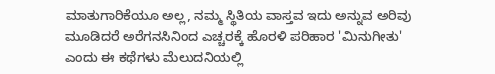ಮಾತುಗಾರಿಕೆಯೂ ಅಲ್ಲ, ನಮ್ಮ ಸ್ಥಿತಿಯ ವಾಸ್ತವ ಇದು ಅನ್ನುವ ಅರಿವು ಮೂಡಿದರೆ ಅರೆಗನಸಿನಿಂದ ಎಚ್ಚರಕ್ಕೆ ಹೊರಳಿ ಪರಿಹಾರ 'ಮಿನುಗೀತು' ಎಂದು ಈ ಕಥೆಗಳು ಮೆಲುದನಿಯಲ್ಲಿ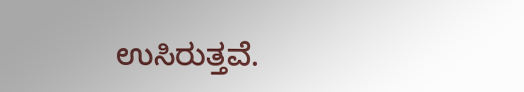ಉಸಿರುತ್ತವೆ.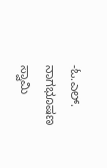-ಓ.ಎಲ್. ನಾಗಭೂಷಣ ಸ್ವಾಮಿ